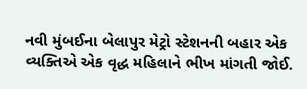નવી મુંબઈના બેલાપુર મેટ્રો સ્ટેશનની બહાર એક વ્યક્તિએ એક વૃદ્ધ મહિલાને ભીખ માંગતી જોઈ.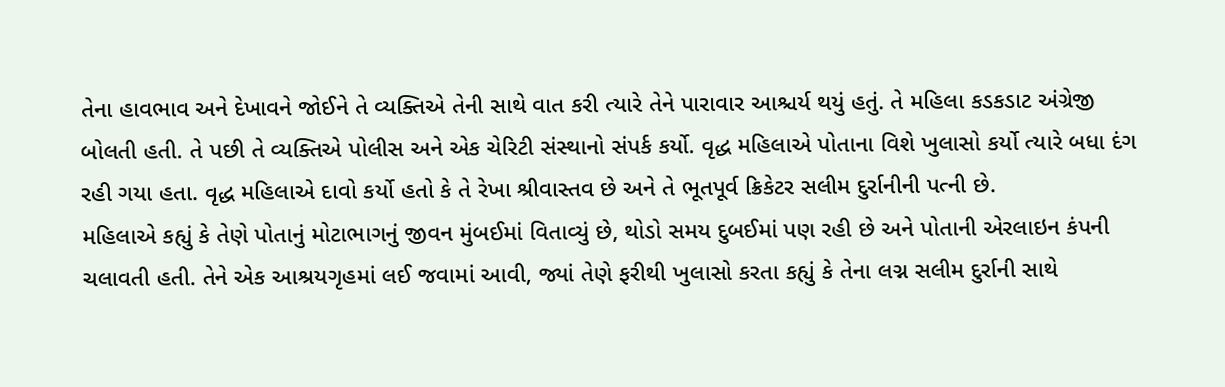તેના હાવભાવ અને દેખાવને જોઈને તે વ્યક્તિએ તેની સાથે વાત કરી ત્યારે તેને પારાવાર આશ્ચર્ય થયું હતું. તે મહિલા કડકડાટ અંગ્રેજી બોલતી હતી. તે પછી તે વ્યક્તિએ પોલીસ અને એક ચેરિટી સંસ્થાનો સંપર્ક કર્યો. વૃદ્ધ મહિલાએ પોતાના વિશે ખુલાસો કર્યો ત્યારે બધા દંગ રહી ગયા હતા. વૃદ્ધ મહિલાએ દાવો કર્યો હતો કે તે રેખા શ્રીવાસ્તવ છે અને તે ભૂતપૂર્વ ક્રિકેટર સલીમ દુર્રાનીની પત્ની છે.
મહિલાએ કહ્યું કે તેણે પોતાનું મોટાભાગનું જીવન મુંબઈમાં વિતાવ્યું છે, થોડો સમય દુબઈમાં પણ રહી છે અને પોતાની એરલાઇન કંપની ચલાવતી હતી. તેને એક આશ્રયગૃહમાં લઈ જવામાં આવી, જ્યાં તેણે ફરીથી ખુલાસો કરતા કહ્યું કે તેના લગ્ન સલીમ દુર્રાની સાથે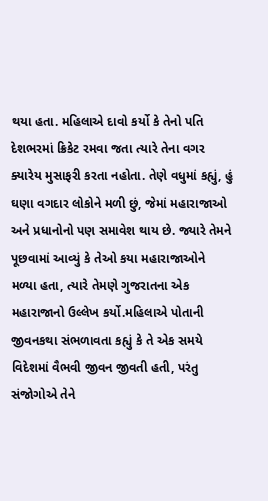થયા હતા. મહિલાએ દાવો કર્યો કે તેનો પતિ દેશભરમાં ક્રિકેટ રમવા જતા ત્યારે તેના વગર ક્યારેય મુસાફરી કરતા નહોતા. તેણે વધુમાં કહ્યું, હું ઘણા વગદાર લોકોને મળી છું, જેમાં મહારાજાઓ અને પ્રધાનોનો પણ સમાવેશ થાય છે. જ્યારે તેમને પૂછવામાં આવ્યું કે તેઓ કયા મહારાજાઓને મળ્યા હતા, ત્યારે તેમણે ગુજરાતના એક મહારાજાનો ઉલ્લેખ કર્યો.મહિલાએ પોતાની જીવનકથા સંભળાવતા કહ્યું કે તે એક સમયે વિદેશમાં વૈભવી જીવન જીવતી હતી, પરંતુ સંજોગોએ તેને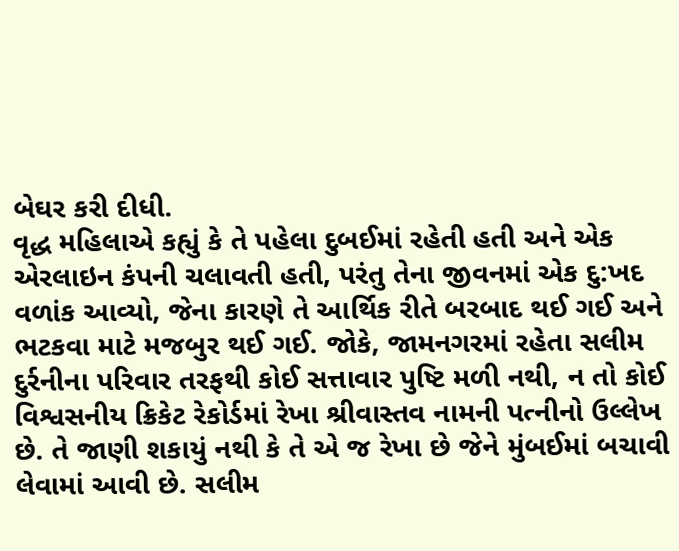બેઘર કરી દીધી.
વૃદ્ધ મહિલાએ કહ્યું કે તે પહેલા દુબઈમાં રહેતી હતી અને એક એરલાઇન કંપની ચલાવતી હતી, પરંતુ તેના જીવનમાં એક દુ:ખદ વળાંક આવ્યો, જેના કારણે તે આર્થિક રીતે બરબાદ થઈ ગઈ અને ભટકવા માટે મજબુર થઈ ગઈ. જોકે, જામનગરમાં રહેતા સલીમ દુર્રનીના પરિવાર તરફથી કોઈ સત્તાવાર પુષ્ટિ મળી નથી, ન તો કોઈ વિશ્વસનીય ક્રિકેટ રેકોર્ડમાં રેખા શ્રીવાસ્તવ નામની પત્નીનો ઉલ્લેખ છે. તે જાણી શકાયું નથી કે તે એ જ રેખા છે જેને મુંબઈમાં બચાવી લેવામાં આવી છે. સલીમ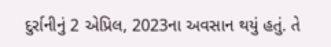દુર્રાનીનું 2 એપ્રિલ, 2023ના અવસાન થયું હતું. તે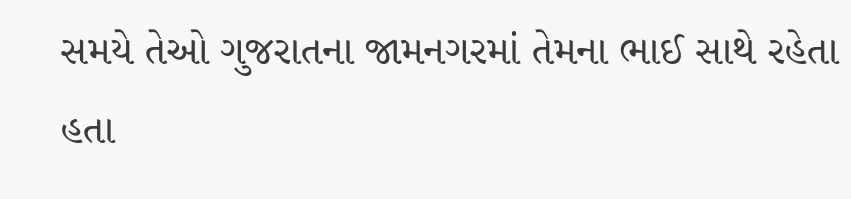સમયે તેઓ ગુજરાતના જામનગરમાં તેમના ભાઈ સાથે રહેતા હતા